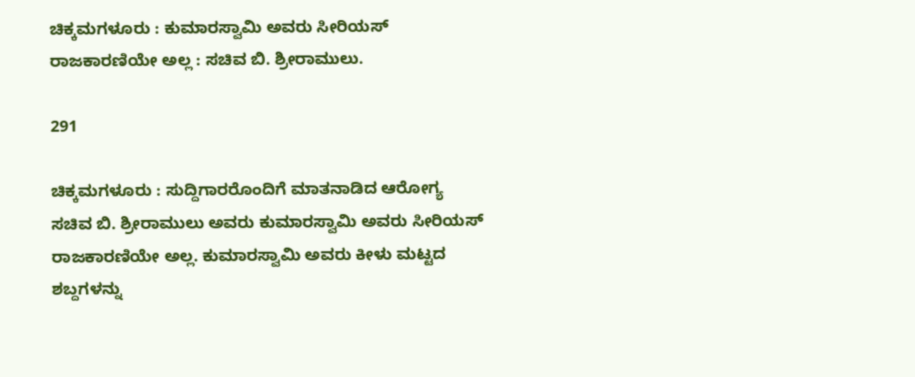ಚಿಕ್ಕಮಗಳೂರು : ಕುಮಾರಸ್ವಾಮಿ ಅವರು ಸೀರಿಯಸ್ ರಾಜಕಾರಣಿಯೇ ಅಲ್ಲ : ಸಚಿವ ಬಿ. ಶ್ರೀರಾಮುಲು.

291

ಚಿಕ್ಕಮಗಳೂರು : ಸುದ್ದಿಗಾರರೊಂದಿಗೆ ಮಾತನಾಡಿದ ಆರೋಗ್ಯ ಸಚಿವ ಬಿ. ಶ್ರೀರಾಮುಲು ಅವರು ಕುಮಾರಸ್ವಾಮಿ ಅವರು ಸೀರಿಯಸ್ ರಾಜಕಾರಣಿಯೇ ಅಲ್ಲ. ಕುಮಾರಸ್ವಾಮಿ ಅವರು ಕೀಳು ಮಟ್ಟದ ಶಬ್ದಗಳನ್ನು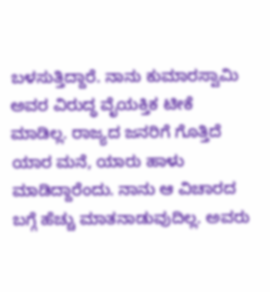ಬಳಸುತ್ತಿದ್ದಾರೆ. ನಾನು ಕುಮಾರಸ್ವಾಮಿ ಅವರ ವಿರುದ್ಧ ವೈಯಕ್ತಿಕ ಟೀಕೆ ಮಾಡಿಲ್ಲ. ರಾಜ್ಯದ ಜನರಿಗೆ ಗೊತ್ತಿದೆ ಯಾರ ಮನೆ, ಯಾರು ಹಾಳು ಮಾಡಿದ್ದಾರೆಂದು. ನಾನು ಆ ವಿಚಾರದ ಬಗ್ಗೆ ಹೆಚ್ಚು ಮಾತನಾಡುವುದಿಲ್ಲ. ಅವರು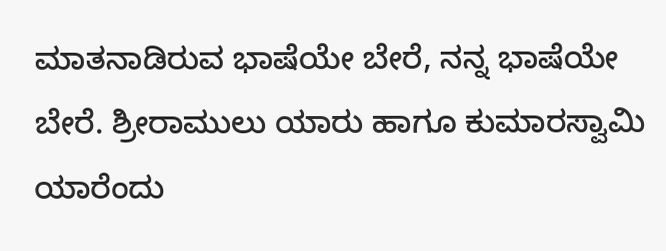ಮಾತನಾಡಿರುವ ಭಾಷೆಯೇ ಬೇರೆ, ನನ್ನ ಭಾಷೆಯೇ ಬೇರೆ. ಶ್ರೀರಾಮುಲು ಯಾರು ಹಾಗೂ ಕುಮಾರಸ್ವಾಮಿ ಯಾರೆಂದು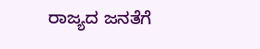ರಾಜ್ಯದ ಜನತೆಗೆ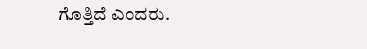ಗೊತ್ತಿದೆ ಎಂದರು.